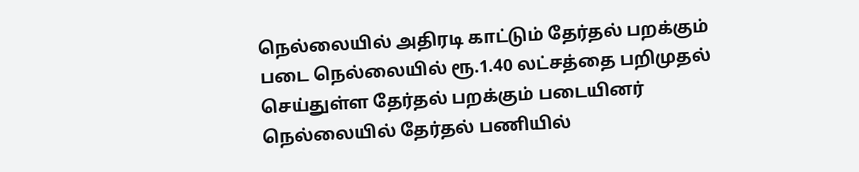நெல்லையில் அதிரடி காட்டும் தேர்தல் பறக்கும் படை நெல்லையில் ரூ.1.40 லட்சத்தை பறிமுதல் செய்துள்ள தேர்தல் பறக்கும் படையினர் நெல்லையில் தேர்தல் பணியில்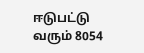ஈடுபட்டு வரும் 8054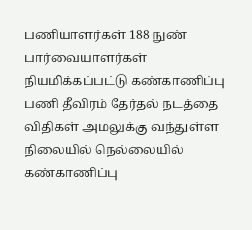பணியாளர்கள் 188 நுண் பார்வையாளர்கள் நியமிக்கப்பட்டு கண்காணிப்பு பணி தீவிரம் தேர்தல் நடத்தை விதிகள் அமலுக்கு வந்துள்ள நிலையில் நெல்லையில் கண்காணிப்பு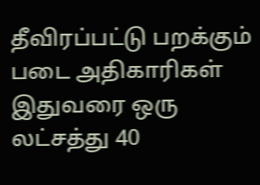தீவிரப்பட்டு பறக்கும் படை அதிகாரிகள் இதுவரை ஒரு லட்சத்து 40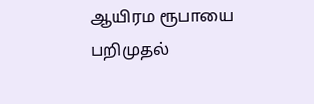ஆயிரம ரூபாயை பறிமுதல்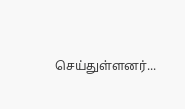செய்துள்ளனர்...